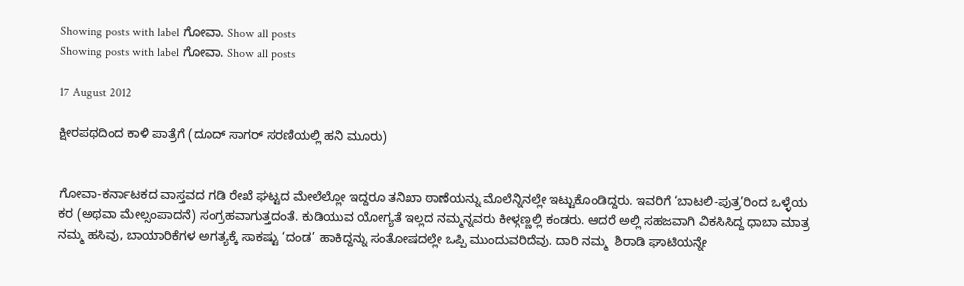Showing posts with label ಗೋವಾ. Show all posts
Showing posts with label ಗೋವಾ. Show all posts

17 August 2012

ಕ್ಷೀರಪಥದಿಂದ ಕಾಳಿ ಪಾತ್ರೆಗೆ (ದೂದ್ ಸಾಗರ್ ಸರಣಿಯಲ್ಲಿ ಹನಿ ಮೂರು)


ಗೋವಾ-ಕರ್ನಾಟಕದ ವಾಸ್ತವದ ಗಡಿ ರೇಖೆ ಘಟ್ಟದ ಮೇಲೆಲ್ಲೋ ಇದ್ದರೂ ತನಿಖಾ ಠಾಣೆಯನ್ನು ಮೊಲೆನ್ನಿನಲ್ಲೇ ಇಟ್ಟುಕೊಂಡಿದ್ದರು. ಇವರಿಗೆ ‘ಬಾಟಲಿ-ಪುತ್ರ’ರಿಂದ ಒಳ್ಳೆಯ ಕರ (ಅಥವಾ ಮೇಲ್ಸಂಪಾದನೆ) ಸಂಗ್ರಹವಾಗುತ್ತದಂತೆ. ಕುಡಿಯುವ ಯೋಗ್ಯತೆ ಇಲ್ಲದ ನಮ್ಮನ್ನವರು ಕೀಳ್ಗಣ್ಣಲ್ಲಿ ಕಂಡರು. ಆದರೆ ಅಲ್ಲಿ ಸಹಜವಾಗಿ ವಿಕಸಿಸಿದ್ದ ಧಾಬಾ ಮಾತ್ರ ನಮ್ಮ ಹಸಿವು, ಬಾಯಾರಿಕೆಗಳ ಅಗತ್ಯಕ್ಕೆ ಸಾಕಷ್ಟು ‘ದಂಡ’ ಹಾಕಿದ್ದನ್ನು ಸಂತೋಷದಲ್ಲೇ ಒಪ್ಪಿ ಮುಂದುವರಿದೆವು. ದಾರಿ ನಮ್ಮ  ಶಿರಾಡಿ ಘಾಟಿಯನ್ನೇ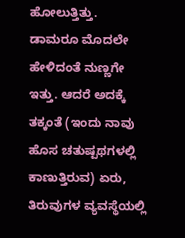ಹೋಲುತ್ತಿತ್ತು. ಡಾಮರೂ ಮೊದಲೇ ಹೇಳಿದಂತೆ ನುಣ್ಣಗೇ ಇತ್ತು. ಆದರೆ ಅದಕ್ಕೆ ತಕ್ಕಂತೆ (ಇಂದು ನಾವು ಹೊಸ ಚತುಷ್ಪಥಗಳಲ್ಲಿ ಕಾಣುತ್ತಿರುವ) ಏರು, ತಿರುವುಗಳ ವ್ಯವಸ್ಥೆಯಲ್ಲಿ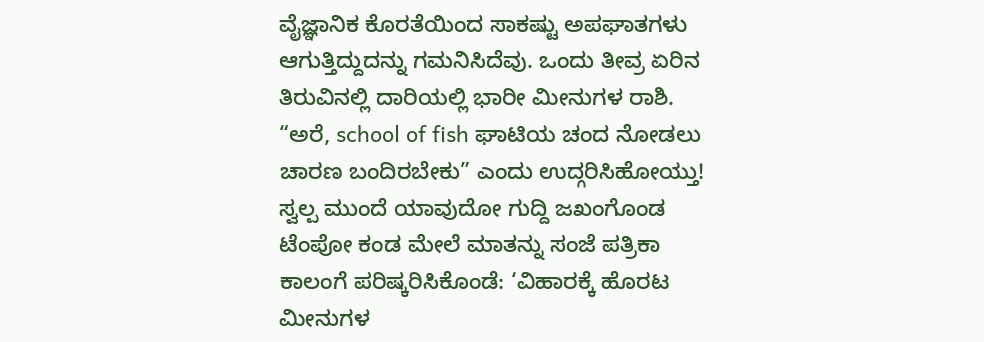ವೈಜ್ಞಾನಿಕ ಕೊರತೆಯಿಂದ ಸಾಕಷ್ಟು ಅಪಘಾತಗಳು ಆಗುತ್ತಿದ್ದುದನ್ನು ಗಮನಿಸಿದೆವು. ಒಂದು ತೀವ್ರ ಏರಿನ ತಿರುವಿನಲ್ಲಿ ದಾರಿಯಲ್ಲಿ ಭಾರೀ ಮೀನುಗಳ ರಾಶಿ. “ಅರೆ, school of fish ಘಾಟಿಯ ಚಂದ ನೋಡಲು ಚಾರಣ ಬಂದಿರಬೇಕು” ಎಂದು ಉದ್ಗರಿಸಿಹೋಯ್ತು! ಸ್ವಲ್ಪ ಮುಂದೆ ಯಾವುದೋ ಗುದ್ದಿ ಜಖಂಗೊಂಡ ಟೆಂಪೋ ಕಂಡ ಮೇಲೆ ಮಾತನ್ನು ಸಂಜೆ ಪತ್ರಿಕಾ ಕಾಲಂಗೆ ಪರಿಷ್ಕರಿಸಿಕೊಂಡೆ: ‘ವಿಹಾರಕ್ಕೆ ಹೊರಟ ಮೀನುಗಳ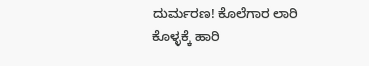ದುರ್ಮರಣ! ಕೊಲೆಗಾರ ಲಾರಿ ಕೊಳ್ಳಕ್ಕೆ ಹಾರಿ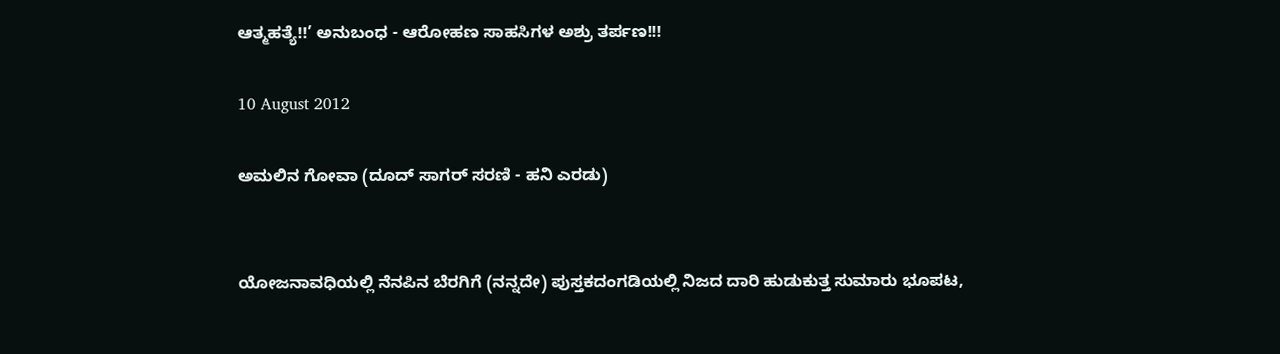ಆತ್ಮಹತ್ಯೆ!!’ ಅನುಬಂಧ - ಆರೋಹಣ ಸಾಹಸಿಗಳ ಅಶ್ರು ತರ್ಪಣ!!!

10 August 2012

ಅಮಲಿನ ಗೋವಾ (ದೂದ್ ಸಾಗರ್ ಸರಣಿ - ಹನಿ ಎರಡು)


ಯೋಜನಾವಧಿಯಲ್ಲಿ ನೆನಪಿನ ಬೆರಗಿಗೆ (ನನ್ನದೇ) ಪುಸ್ತಕದಂಗಡಿಯಲ್ಲಿ ನಿಜದ ದಾರಿ ಹುಡುಕುತ್ತ ಸುಮಾರು ಭೂಪಟ,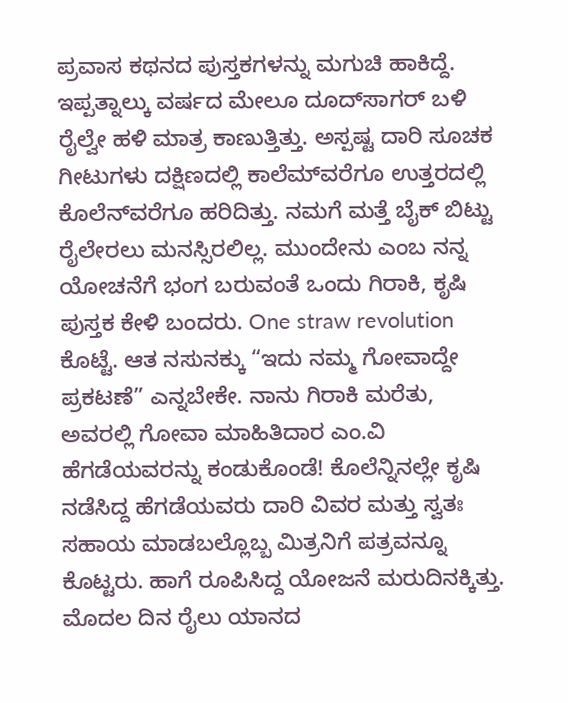ಪ್ರವಾಸ ಕಥನದ ಪುಸ್ತಕಗಳನ್ನು ಮಗುಚಿ ಹಾಕಿದ್ದೆ. ಇಪ್ಪತ್ನಾಲ್ಕು ವರ್ಷದ ಮೇಲೂ ದೂದ್‌ಸಾಗರ್ ಬಳಿ ರೈಲ್ವೇ ಹಳಿ ಮಾತ್ರ ಕಾಣುತ್ತಿತ್ತು. ಅಸ್ಪಷ್ಟ ದಾರಿ ಸೂಚಕ ಗೀಟುಗಳು ದಕ್ಷಿಣದಲ್ಲಿ ಕಾಲೆಮ್‌ವರೆಗೂ ಉತ್ತರದಲ್ಲಿ ಕೊಲೆನ್‌ವರೆಗೂ ಹರಿದಿತ್ತು. ನಮಗೆ ಮತ್ತೆ ಬೈಕ್ ಬಿಟ್ಟು ರೈಲೇರಲು ಮನಸ್ಸಿರಲಿಲ್ಲ. ಮುಂದೇನು ಎಂಬ ನನ್ನ ಯೋಚನೆಗೆ ಭಂಗ ಬರುವಂತೆ ಒಂದು ಗಿರಾಕಿ, ಕೃಷಿ ಪುಸ್ತಕ ಕೇಳಿ ಬಂದರು. One straw revolution ಕೊಟ್ಟೆ. ಆತ ನಸುನಕ್ಕು “ಇದು ನಮ್ಮ ಗೋವಾದ್ದೇ ಪ್ರಕಟಣೆ” ಎನ್ನಬೇಕೇ. ನಾನು ಗಿರಾಕಿ ಮರೆತು, ಅವರಲ್ಲಿ ಗೋವಾ ಮಾಹಿತಿದಾರ ಎಂ.ವಿ ಹೆಗಡೆಯವರನ್ನು ಕಂಡುಕೊಂಡೆ! ಕೊಲೆನ್ನಿನಲ್ಲೇ ಕೃಷಿ ನಡೆಸಿದ್ದ ಹೆಗಡೆಯವರು ದಾರಿ ವಿವರ ಮತ್ತು ಸ್ವತಃ ಸಹಾಯ ಮಾಡಬಲ್ಲೊಬ್ಬ ಮಿತ್ರನಿಗೆ ಪತ್ರವನ್ನೂ ಕೊಟ್ಟರು. ಹಾಗೆ ರೂಪಿಸಿದ್ದ ಯೋಜನೆ ಮರುದಿನಕ್ಕಿತ್ತು. ಮೊದಲ ದಿನ ರೈಲು ಯಾನದ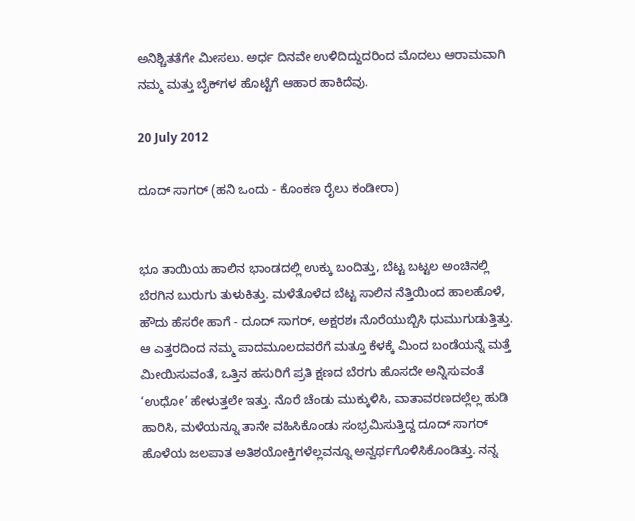ಅನಿಶ್ಚಿತತೆಗೇ ಮೀಸಲು. ಅರ್ಧ ದಿನವೇ ಉಳಿದಿದ್ದುದರಿಂದ ಮೊದಲು ಆರಾಮವಾಗಿ ನಮ್ಮ ಮತ್ತು ಬೈಕ್‌ಗಳ ಹೊಟ್ಟೆಗೆ ಆಹಾರ ಹಾಕಿದೆವು.

20 July 2012

ದೂದ್ ಸಾಗರ್ (ಹನಿ ಒಂದು - ಕೊಂಕಣ ರೈಲು ಕಂಡೀರಾ)


ಭೂ ತಾಯಿಯ ಹಾಲಿನ ಭಾಂಡದಲ್ಲಿ ಉಕ್ಕು ಬಂದಿತ್ತು, ಬೆಟ್ಟ ಬಟ್ಟಲ ಅಂಚಿನಲ್ಲಿ ಬೆರಗಿನ ಬುರುಗು ತುಳುಕಿತ್ತು. ಮಳೆತೊಳೆದ ಬೆಟ್ಟ ಸಾಲಿನ ನೆತ್ತಿಯಿಂದ ಹಾಲಹೊಳೆ, ಹೌದು ಹೆಸರೇ ಹಾಗೆ - ದೂದ್ ಸಾಗರ್, ಅಕ್ಷರಶಃ ನೊರೆಯುಬ್ಬಿಸಿ ಧುಮುಗುಡುತ್ತಿತ್ತು. ಆ ಎತ್ತರದಿಂದ ನಮ್ಮ ಪಾದಮೂಲದವರೆಗೆ ಮತ್ತೂ ಕೆಳಕ್ಕೆ ಮಿಂದ ಬಂಡೆಯನ್ನೆ ಮತ್ತೆ ಮೀಯಿಸುವಂತೆ, ಒತ್ತಿನ ಹಸುರಿಗೆ ಪ್ರತಿ ಕ್ಷಣದ ಬೆರಗು ಹೊಸದೇ ಅನ್ನಿಸುವಂತೆ ‘ಉಧೋ’ ಹೇಳುತ್ತಲೇ ಇತ್ತು. ನೊರೆ ಚೆಂಡು ಮುಕ್ಕುಳಿಸಿ, ವಾತಾವರಣದಲ್ಲೆಲ್ಲ ಹುಡಿ ಹಾರಿಸಿ, ಮಳೆಯನ್ನೂ ತಾನೇ ವಹಿಸಿಕೊಂಡು ಸಂಭ್ರಮಿಸುತ್ತಿದ್ದ ದೂದ್ ಸಾಗರ್ ಹೊಳೆಯ ಜಲಪಾತ ಅತಿಶಯೋಕ್ತಿಗಳೆಲ್ಲವನ್ನೂ ಅನ್ವರ್ಥಗೊಳಿಸಿಕೊಂಡಿತ್ತು. ನನ್ನ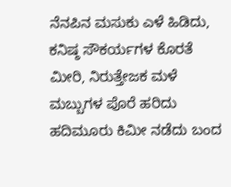ನೆನಪಿನ ಮಸುಕು ಎಳೆ ಹಿಡಿದು, ಕನಿಷ್ಠ ಸೌಕರ್ಯಗಳ ಕೊರತೆ ಮೀರಿ, ನಿರುತ್ತೇಜಕ ಮಳೆ ಮಬ್ಬುಗಳ ಪೊರೆ ಹರಿದು ಹದಿಮೂರು ಕಿಮೀ ನಡೆದು ಬಂದ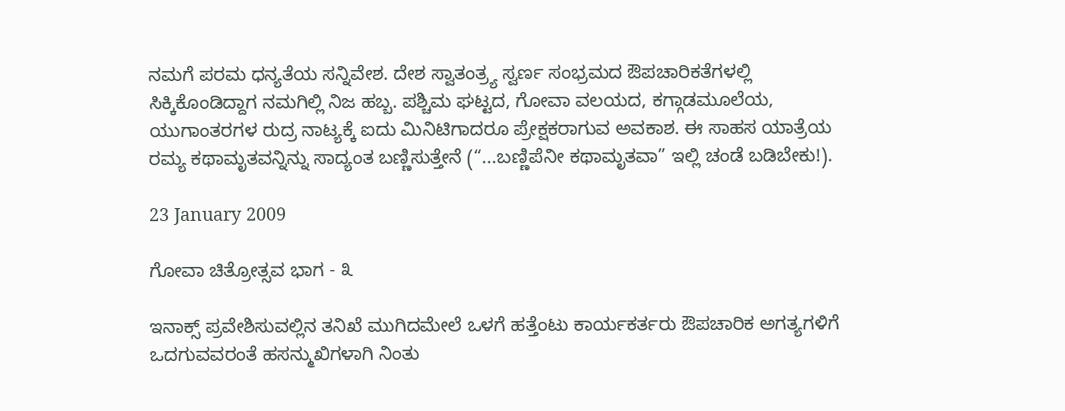ನಮಗೆ ಪರಮ ಧನ್ಯತೆಯ ಸನ್ನಿವೇಶ. ದೇಶ ಸ್ವಾತಂತ್ರ್ಯ ಸ್ವರ್ಣ ಸಂಭ್ರಮದ ಔಪಚಾರಿಕತೆಗಳಲ್ಲಿ ಸಿಕ್ಕಿಕೊಂಡಿದ್ದಾಗ ನಮಗಿಲ್ಲಿ ನಿಜ ಹಬ್ಬ. ಪಶ್ಚಿಮ ಘಟ್ಟದ, ಗೋವಾ ವಲಯದ, ಕಗ್ಗಾಡಮೂಲೆಯ, ಯುಗಾಂತರಗಳ ರುದ್ರ ನಾಟ್ಯಕ್ಕೆ ಐದು ಮಿನಿಟಿಗಾದರೂ ಪ್ರೇಕ್ಷಕರಾಗುವ ಅವಕಾಶ. ಈ ಸಾಹಸ ಯಾತ್ರೆಯ ರಮ್ಯ ಕಥಾಮೃತವನ್ನಿನ್ನು ಸಾದ್ಯಂತ ಬಣ್ಣಿಸುತ್ತೇನೆ (“...ಬಣ್ಣಿಪೆನೀ ಕಥಾಮೃತವಾ” ಇಲ್ಲಿ ಚಂಡೆ ಬಡಿಬೇಕು!).

23 January 2009

ಗೋವಾ ಚಿತ್ರೋತ್ಸವ ಭಾಗ - ೩

ಇನಾಕ್ಸ್ ಪ್ರವೇಶಿಸುವಲ್ಲಿನ ತನಿಖೆ ಮುಗಿದಮೇಲೆ ಒಳಗೆ ಹತ್ತೆಂಟು ಕಾರ್ಯಕರ್ತರು ಔಪಚಾರಿಕ ಅಗತ್ಯಗಳಿಗೆ ಒದಗುವವರಂತೆ ಹಸನ್ಮುಖಿಗಳಾಗಿ ನಿಂತು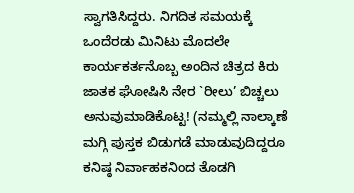ಸ್ವಾಗತಿಸಿದ್ದರು. ನಿಗದಿತ ಸಮಯಕ್ಕೆ ಒಂದೆರಡು ಮಿನಿಟು ಮೊದಲೇ ಕಾರ್ಯಕರ್ತನೊಬ್ಬ ಅಂದಿನ ಚಿತ್ರದ ಕಿರು ಜಾತಕ ಘೋಷಿಸಿ ನೇರ `ರೀಲು’ ಬಿಚ್ಚಲು ಅನುವುಮಾಡಿಕೊಟ್ಟ! (ನಮ್ಮಲ್ಲಿ ನಾಲ್ಕಾಣೆ ಮಗ್ಗಿ ಪುಸ್ತಕ ಬಿಡುಗಡೆ ಮಾಡುವುದಿದ್ದರೂ ಕನಿಷ್ಠ ನಿರ್ವಾಹಕನಿಂದ ತೊಡಗಿ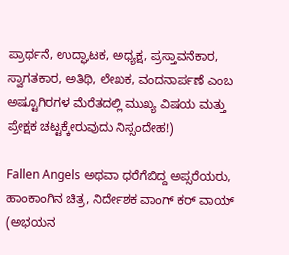ಪ್ರಾರ್ಥನೆ, ಉದ್ಘಾಟಕ, ಅಧ್ಯಕ್ಷ, ಪ್ರಸ್ತಾವನೆಕಾರ, ಸ್ವಾಗತಕಾರ, ಅತಿಥಿ, ಲೇಖಕ, ವಂದನಾರ್ಪಣೆ ಎಂಬ ಅಷ್ಟೂಗಿರಗಳ ಮೆರೆತದಲ್ಲಿ ಮುಖ್ಯ ವಿಷಯ ಮತ್ತು ಪ್ರೇಕ್ಷಕ ಚಟ್ಟಕ್ಕೇರುವುದು ನಿಸ್ಸಂದೇಹ!)

Fallen Angels ಅಥವಾ ಧರೆಗೆಬಿದ್ದ ಅಪ್ಸರೆಯರು, ಹಾಂಕಾಂಗಿನ ಚಿತ್ರ, ನಿರ್ದೇಶಕ ವಾಂಗ್ ಕರ್ ವಾಯ್ (ಅಭಯನ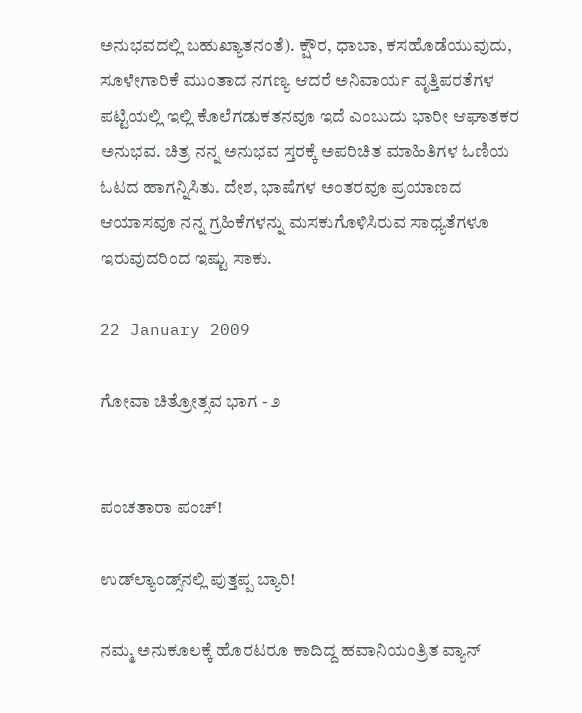ಅನುಭವದಲ್ಲಿ ಬಹುಖ್ಯಾತನಂತೆ). ಕ್ಷೌರ, ಧಾಬಾ, ಕಸಹೊಡೆಯುವುದು, ಸೂಳೇಗಾರಿಕೆ ಮುಂತಾದ ನಗಣ್ಯ ಆದರೆ ಅನಿವಾರ್ಯ ವೃತ್ತಿಪರತೆಗಳ ಪಟ್ಟಿಯಲ್ಲಿ ಇಲ್ಲಿ ಕೊಲೆಗಡುಕತನವೂ ಇದೆ ಎಂಬುದು ಭಾರೀ ಆಘಾತಕರ ಅನುಭವ. ಚಿತ್ರ ನನ್ನ ಅನುಭವ ಸ್ತರಕ್ಕೆ ಅಪರಿಚಿತ ಮಾಹಿತಿಗಳ ಓಣಿಯ ಓಟದ ಹಾಗನ್ನಿಸಿತು. ದೇಶ, ಭಾಷೆಗಳ ಅಂತರವೂ ಪ್ರಯಾಣದ ಆಯಾಸವೂ ನನ್ನ ಗ್ರಹಿಕೆಗಳನ್ನು ಮಸಕುಗೊಳಿಸಿರುವ ಸಾಧ್ಯತೆಗಳೂ ಇರುವುದರಿಂದ ಇಷ್ಟು ಸಾಕು.

22 January 2009

ಗೋವಾ ಚಿತ್ರೋತ್ಸವ ಭಾಗ - ೨


ಪಂಚತಾರಾ ಪಂಚ್!

ಉಡ್‌ಲ್ಯಾಂಡ್ಸ್‌ನಲ್ಲಿ ಪುತ್ತಪ್ಪ ಬ್ಯಾರಿ!

ನಮ್ಮ ಅನುಕೂಲಕ್ಕೆ ಹೊರಟರೂ ಕಾದಿದ್ದ ಹವಾನಿಯಂತ್ರಿತ ವ್ಯಾನ್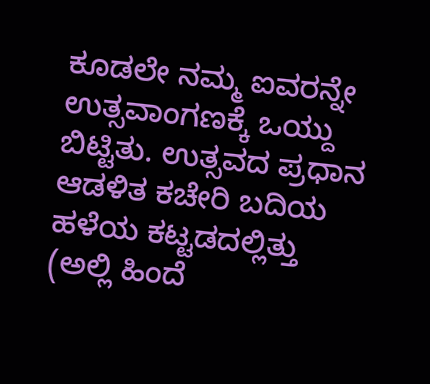ಕೂಡಲೇ ನಮ್ಮ ಐವರನ್ನೇ ಉತ್ಸವಾಂಗಣಕ್ಕೆ ಒಯ್ದು ಬಿಟ್ಟಿತು. ಉತ್ಸವದ ಪ್ರಧಾನ ಆಡಳಿತ ಕಚೇರಿ ಬದಿಯ ಹಳೆಯ ಕಟ್ಟಡದಲ್ಲಿತ್ತು (ಅಲ್ಲಿ ಹಿಂದೆ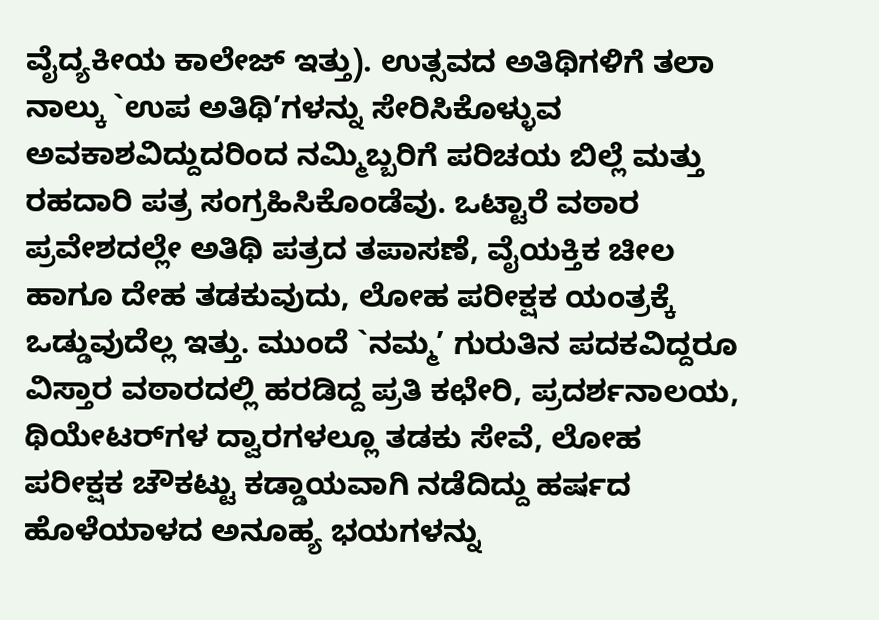ವೈದ್ಯಕೀಯ ಕಾಲೇಜ್ ಇತ್ತು). ಉತ್ಸವದ ಅತಿಥಿಗಳಿಗೆ ತಲಾ ನಾಲ್ಕು `ಉಪ ಅತಿಥಿ’ಗಳನ್ನು ಸೇರಿಸಿಕೊಳ್ಳುವ ಅವಕಾಶವಿದ್ದುದರಿಂದ ನಮ್ಮಿಬ್ಬರಿಗೆ ಪರಿಚಯ ಬಿಲ್ಲೆ ಮತ್ತು ರಹದಾರಿ ಪತ್ರ ಸಂಗ್ರಹಿಸಿಕೊಂಡೆವು. ಒಟ್ಟಾರೆ ವಠಾರ ಪ್ರವೇಶದಲ್ಲೇ ಅತಿಥಿ ಪತ್ರದ ತಪಾಸಣೆ, ವೈಯಕ್ತಿಕ ಚೀಲ ಹಾಗೂ ದೇಹ ತಡಕುವುದು, ಲೋಹ ಪರೀಕ್ಷಕ ಯಂತ್ರಕ್ಕೆ ಒಡ್ಡುವುದೆಲ್ಲ ಇತ್ತು. ಮುಂದೆ `ನಮ್ಮ’ ಗುರುತಿನ ಪದಕವಿದ್ದರೂ ವಿಸ್ತಾರ ವಠಾರದಲ್ಲಿ ಹರಡಿದ್ದ ಪ್ರತಿ ಕಛೇರಿ, ಪ್ರದರ್ಶನಾಲಯ, ಥಿಯೇಟರ್‌ಗಳ ದ್ವಾರಗಳಲ್ಲೂ ತಡಕು ಸೇವೆ, ಲೋಹ ಪರೀಕ್ಷಕ ಚೌಕಟ್ಟು ಕಡ್ಡಾಯವಾಗಿ ನಡೆದಿದ್ದು ಹರ್ಷದ ಹೊಳೆಯಾಳದ ಅನೂಹ್ಯ ಭಯಗಳನ್ನು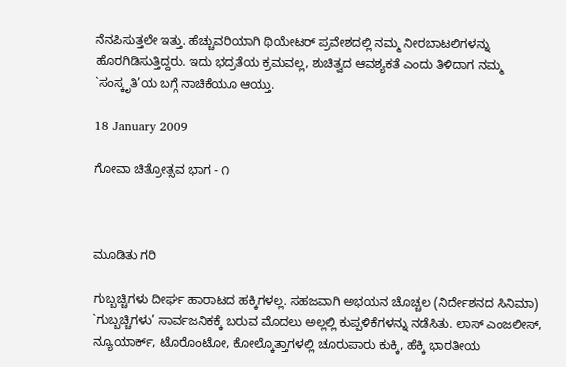ನೆನಪಿಸುತ್ತಲೇ ಇತ್ತು. ಹೆಚ್ಚುವರಿಯಾಗಿ ಥಿಯೇಟರ್ ಪ್ರವೇಶದಲ್ಲಿ ನಮ್ಮ ನೀರಬಾಟಲಿಗಳನ್ನು ಹೊರಗಿಡಿಸುತ್ತಿದ್ದರು. ಇದು ಭದ್ರತೆಯ ಕ್ರಮವಲ್ಲ, ಶುಚಿತ್ವದ ಆವಶ್ಯಕತೆ ಎಂದು ತಿಳಿದಾಗ ನಮ್ಮ `ಸಂಸ್ಕೃತಿ’ಯ ಬಗ್ಗೆ ನಾಚಿಕೆಯೂ ಆಯ್ತು.

18 January 2009

ಗೋವಾ ಚಿತ್ರೋತ್ಸವ ಭಾಗ - ೧



ಮೂಡಿತು ಗರಿ

ಗುಬ್ಬಚ್ಚಿಗಳು ದೀರ್ಘ ಹಾರಾಟದ ಹಕ್ಕಿಗಳಲ್ಲ. ಸಹಜವಾಗಿ ಅಭಯನ ಚೊಚ್ಚಲ (ನಿರ್ದೇಶನದ ಸಿನಿಮಾ) `ಗುಬ್ಬಚ್ಚಿಗಳು’ ಸಾರ್ವಜನಿಕಕ್ಕೆ ಬರುವ ಮೊದಲು ಅಲ್ಲಲ್ಲಿ ಕುಪ್ಪಳಿಕೆಗಳನ್ನು ನಡೆಸಿತು. ಲಾಸ್ ಎಂಜಲೀಸ್, ನ್ಯೂಯಾರ್ಕ್, ಟೊರೊಂಟೋ, ಕೋಲ್ಕೊತ್ತಾಗಳಲ್ಲಿ ಚೂರುಪಾರು ಕುಕ್ಕಿ, ಹೆಕ್ಕಿ ಭಾರತೀಯ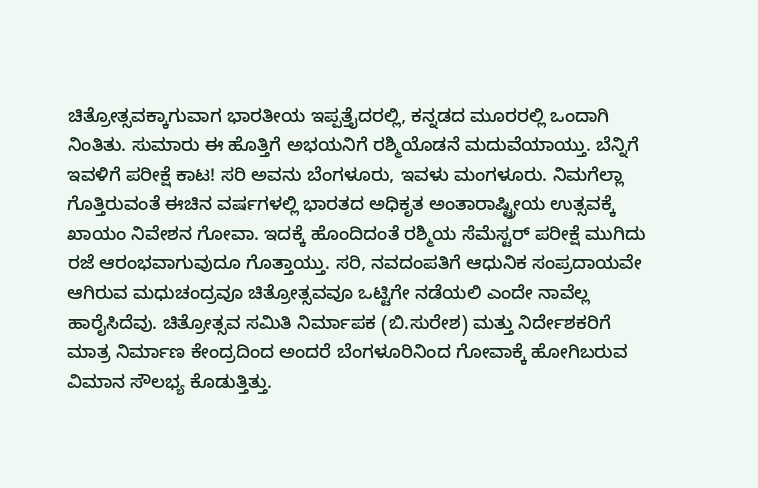ಚಿತ್ರೋತ್ಸವಕ್ಕಾಗುವಾಗ ಭಾರತೀಯ ಇಪ್ಪತ್ತೈದರಲ್ಲಿ, ಕನ್ನಡದ ಮೂರರಲ್ಲಿ ಒಂದಾಗಿ ನಿಂತಿತು. ಸುಮಾರು ಈ ಹೊತ್ತಿಗೆ ಅಭಯನಿಗೆ ರಶ್ಮಿಯೊಡನೆ ಮದುವೆಯಾಯ್ತು. ಬೆನ್ನಿಗೆ ಇವಳಿಗೆ ಪರೀಕ್ಷೆ ಕಾಟ! ಸರಿ ಅವನು ಬೆಂಗಳೂರು, ಇವಳು ಮಂಗಳೂರು. ನಿಮಗೆಲ್ಲಾ ಗೊತ್ತಿರುವಂತೆ ಈಚಿನ ವರ್ಷಗಳಲ್ಲಿ ಭಾರತದ ಅಧಿಕೃತ ಅಂತಾರಾಷ್ಟ್ರೀಯ ಉತ್ಸವಕ್ಕೆ ಖಾಯಂ ನಿವೇಶನ ಗೋವಾ. ಇದಕ್ಕೆ ಹೊಂದಿದಂತೆ ರಶ್ಮಿಯ ಸೆಮೆಸ್ಟರ್ ಪರೀಕ್ಷೆ ಮುಗಿದು ರಜೆ ಆರಂಭವಾಗುವುದೂ ಗೊತ್ತಾಯ್ತು. ಸರಿ, ನವದಂಪತಿಗೆ ಆಧುನಿಕ ಸಂಪ್ರದಾಯವೇ ಆಗಿರುವ ಮಧುಚಂದ್ರವೂ ಚಿತ್ರೋತ್ಸವವೂ ಒಟ್ಟಿಗೇ ನಡೆಯಲಿ ಎಂದೇ ನಾವೆಲ್ಲ ಹಾರೈಸಿದೆವು. ಚಿತ್ರೋತ್ಸವ ಸಮಿತಿ ನಿರ್ಮಾಪಕ (ಬಿ.ಸುರೇಶ) ಮತ್ತು ನಿರ್ದೇಶಕರಿಗೆ ಮಾತ್ರ ನಿರ್ಮಾಣ ಕೇಂದ್ರದಿಂದ ಅಂದರೆ ಬೆಂಗಳೂರಿನಿಂದ ಗೋವಾಕ್ಕೆ ಹೋಗಿಬರುವ ವಿಮಾನ ಸೌಲಭ್ಯ ಕೊಡುತ್ತಿತ್ತು.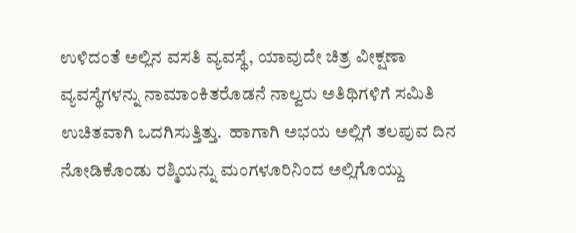ಉಳಿದಂತೆ ಅಲ್ಲಿನ ವಸತಿ ವ್ಯವಸ್ಥೆ, ಯಾವುದೇ ಚಿತ್ರ ವೀಕ್ಷಣಾ ವ್ಯವಸ್ಥೆಗಳನ್ನು ನಾಮಾಂಕಿತರೊಡನೆ ನಾಲ್ವರು ಅತಿಥಿಗಳಿಗೆ ಸಮಿತಿ ಉಚಿತವಾಗಿ ಒದಗಿಸುತ್ತಿತ್ತು.  ಹಾಗಾಗಿ ಅಭಯ ಅಲ್ಲಿಗೆ ತಲಪುವ ದಿನ ನೋಡಿಕೊಂಡು ರಶ್ಮಿಯನ್ನು ಮಂಗಳೂರಿನಿಂದ ಅಲ್ಲಿಗೊಯ್ದು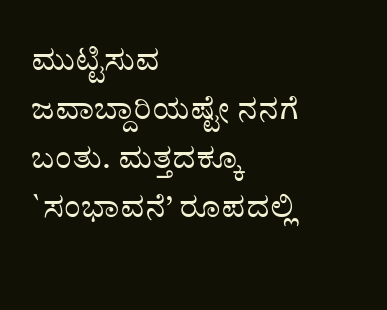ಮುಟ್ಟಿಸುವ ಜವಾಬ್ದಾರಿಯಷ್ಟೇ ನನಗೆ ಬಂತು. ಮತ್ತದಕ್ಕೂ `ಸಂಭಾವನೆ’ ರೂಪದಲ್ಲಿ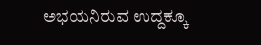ಅಭಯನಿರುವ ಉದ್ದಕ್ಕೂ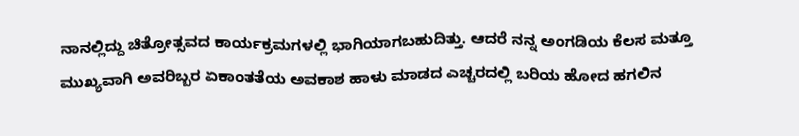ನಾನಲ್ಲಿದ್ದು ಚಿತ್ರೋತ್ಸವದ ಕಾರ್ಯಕ್ರಮಗಳಲ್ಲಿ ಭಾಗಿಯಾಗಬಹುದಿತ್ತು. ಆದರೆ ನನ್ನ ಅಂಗಡಿಯ ಕೆಲಸ ಮತ್ತೂ ಮುಖ್ಯವಾಗಿ ಅವರಿಬ್ಬರ ಏಕಾಂತತೆಯ ಅವಕಾಶ ಹಾಳು ಮಾಡದ ಎಚ್ಚರದಲ್ಲಿ ಬರಿಯ ಹೋದ ಹಗಲಿನ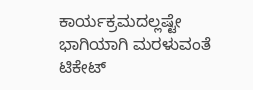ಕಾರ್ಯಕ್ರಮದಲ್ಲಷ್ಟೇ ಭಾಗಿಯಾಗಿ ಮರಳುವಂತೆ ಟಿಕೇಟ್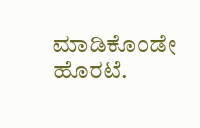ಮಾಡಿಕೊಂಡೇ ಹೊರಟೆ.